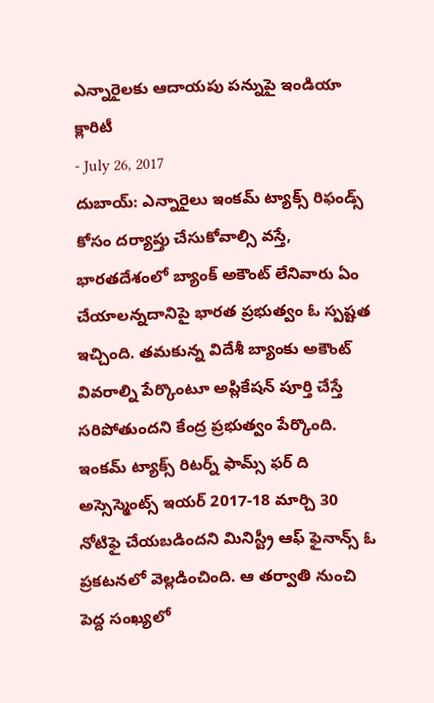ఎన్నారైలకు ఆదాయపు పన్నుపై ఇండియా క్లారిటీ
- July 26, 2017
దుబాయ్: ఎన్నారైలు ఇంకమ్ ట్యాక్స్ రిఫండ్స్ కోసం దర్యాప్తు చేసుకోవాల్సి వస్తే, భారతదేశంలో బ్యాంక్ అకౌంట్ లేనివారు ఏం చేయాలన్నదానిపై భారత ప్రభుత్వం ఓ స్పష్టత ఇచ్చింది. తమకున్న విదేశీ బ్యాంకు అకౌంట్ వివరాల్ని పేర్కొంటూ అప్లికేషన్ పూర్తి చేస్తే సరిపోతుందని కేంద్ర ప్రభుత్వం పేర్కొంది. ఇంకమ్ ట్యాక్స్ రిటర్న్ ఫామ్స్ ఫర్ ది అస్సెస్మెంట్స్ ఇయర్ 2017-18 మార్చి 30 నోటిఫై చేయబడిందని మినిస్ట్రీ ఆఫ్ ఫైనాన్స్ ఓ ప్రకటనలో వెల్లడించింది. ఆ తర్వాతి నుంచి పెద్ద సంఖ్యలో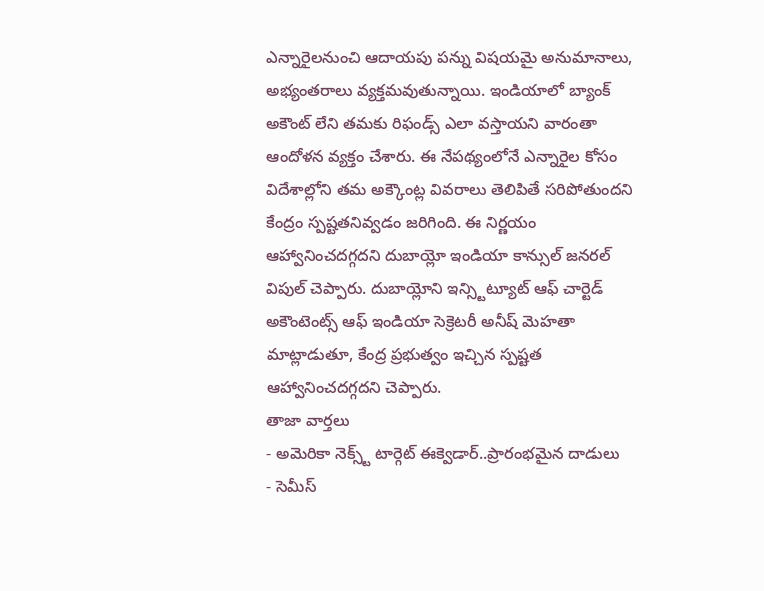ఎన్నారైలనుంచి ఆదాయపు పన్ను విషయమై అనుమానాలు, అభ్యంతరాలు వ్యక్తమవుతున్నాయి. ఇండియాలో బ్యాంక్ అకౌంట్ లేని తమకు రిఫండ్స్ ఎలా వస్తాయని వారంతా ఆందోళన వ్యక్తం చేశారు. ఈ నేపథ్యంలోనే ఎన్నారైల కోసం విదేశాల్లోని తమ అక్కౌంట్ల వివరాలు తెలిపితే సరిపోతుందని కేంద్రం స్పష్టతనివ్వడం జరిగింది. ఈ నిర్ణయం ఆహ్వానించదగ్గదని దుబాయ్లో ఇండియా కాన్సుల్ జనరల్ విపుల్ చెప్పారు. దుబాయ్లోని ఇన్స్టిట్యూట్ ఆఫ్ చార్టెడ్ అకౌంటెంట్స్ ఆఫ్ ఇండియా సెక్రెటరీ అనీష్ మెహతా మాట్లాడుతూ, కేంద్ర ప్రభుత్వం ఇచ్చిన స్పష్టత ఆహ్వానించదగ్గదని చెప్పారు.
తాజా వార్తలు
- అమెరికా నెక్స్ట్ టార్గెట్ ఈక్వెడార్..ప్రారంభమైన దాడులు
- సెమీస్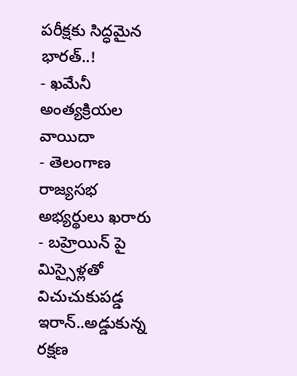పరీక్షకు సిద్ధమైన భారత్..!
- ఖమేనీ అంత్యక్రియల వాయిదా
- తెలంగాణ రాజ్యసభ అభ్యర్థులు ఖరారు
- బహ్రెయిన్ పై మిస్సైళ్లతో విచుచుకుపడ్డ ఇరాన్..అడ్డుకున్న రక్షణ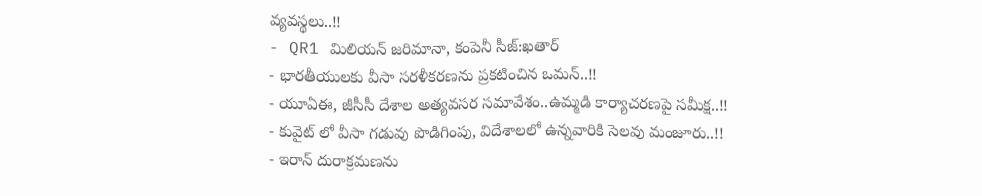వ్యవస్థలు..!!
- QR1 మిలియన్ జరిమానా, కంపెనీ సీజ్:ఖతార్
- భారతీయులకు వీసా సరళీకరణను ప్రకటించిన ఒమన్..!!
- యూఏఈ, జీసీసీ దేశాల అత్యవసర సమావేశం..ఉమ్మడి కార్యాచరణపై సమీక్ష..!!
- కువైట్ లో వీసా గడువు పొడిగింపు, విదేశాలలో ఉన్నవారికి సెలవు మంజూరు..!!
- ఇరాన్ దురాక్రమణను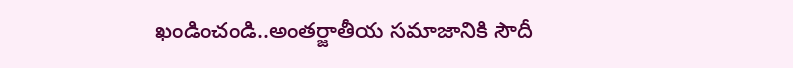ఖండించండి..అంతర్జాతీయ సమాజానికి సౌదీ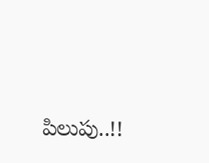పిలుపు..!!